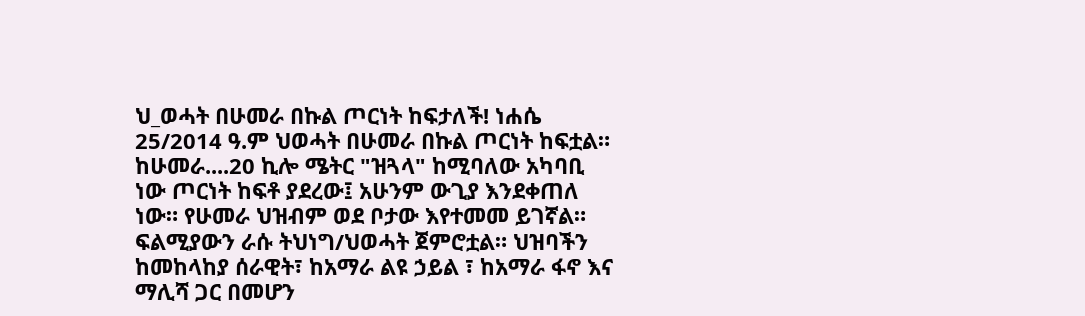ህ_ወሓት በሁመራ በኩል ጦርነት ከፍታለች! ነሐሴ 25/2014 ዓ.ም ህወሓት በሁመራ በኩል ጦርነት ከፍቷል። ከሁመራ....20 ኪሎ ሜትር "ዝጓላ" ከሚባለው አካባቢ ነው ጦርነት ከፍቶ ያደረው፤ አሁንም ውጊያ እንደቀጠለ ነው። የሁመራ ህዝብም ወደ ቦታው እየተመመ ይገኛል። ፍልሚያውን ራሱ ትህነግ/ህወሓት ጀምሮቷል። ህዝባችን ከመከላከያ ሰራዊት፣ ከአማራ ልዩ ኃይል ፣ ከአማራ ፋኖ እና ማሊሻ ጋር በመሆን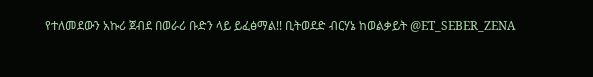የተለመደውን አኩሪ ጀብደ በወራሪ ቡድን ላይ ይፈፅማል!! ቢትወደድ ብርሃኔ ከወልቃይት @ET_SEBER_ZENA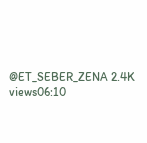@ET_SEBER_ZENA 2.4K views06:10